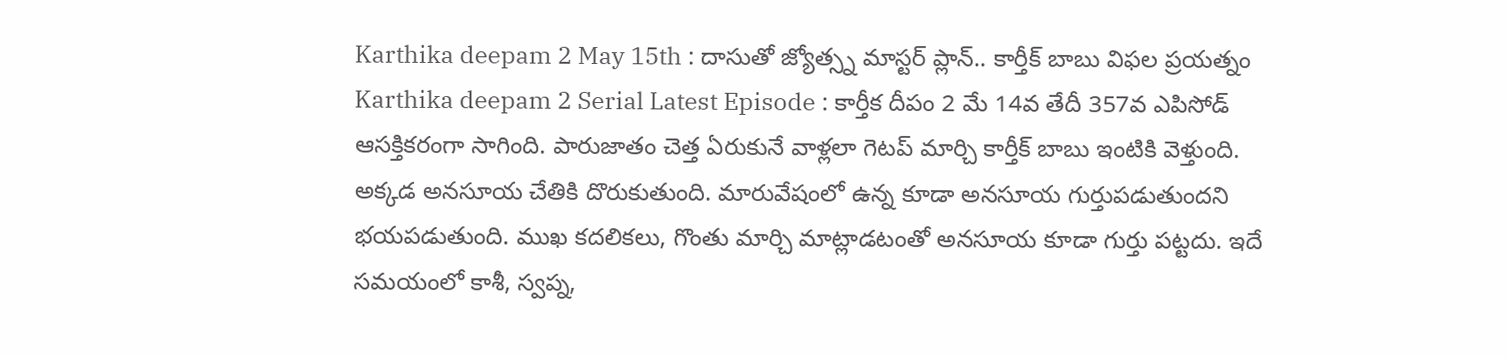Karthika deepam 2 May 15th : దాసుతో జ్యోత్స్న మాస్టర్ ప్లాన్.. కార్తీక్ బాబు విఫల ప్రయత్నం
Karthika deepam 2 Serial Latest Episode : కార్తీక దీపం 2 మే 14వ తేదీ 357వ ఎపిసోడ్ ఆసక్తికరంగా సాగింది. పారుజాతం చెత్త ఏరుకునే వాళ్లలా గెటప్ మార్చి కార్తీక్ బాబు ఇంటికి వెళ్తుంది. అక్కడ అనసూయ చేతికి దొరుకుతుంది. మారువేషంలో ఉన్న కూడా అనసూయ గుర్తుపడుతుందని భయపడుతుంది. ముఖ కదలికలు, గొంతు మార్చి మాట్లాడటంతో అనసూయ కూడా గుర్తు పట్టదు. ఇదే సమయంలో కాశీ, స్వప్న,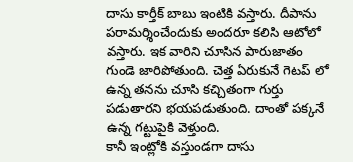దాసు కార్తీక్ బాబు ఇంటికి వస్తారు. దీపాను పరామర్శించేందుకు అందరూ కలిసి ఆటోలో వస్తారు. ఇక వారిని చూసిన పారుజాతం గుండె జారిపోతుంది. చెత్త ఏరుకునే గెటప్ లో ఉన్న తనను చూసి కచ్చితంగా గుర్తు పడుతారని భయపడుతుంది. దాంతో పక్కనే ఉన్న గట్టుపైకి వెళ్తుంది.
కానీ ఇంట్లోకి వస్తుండగా దాసు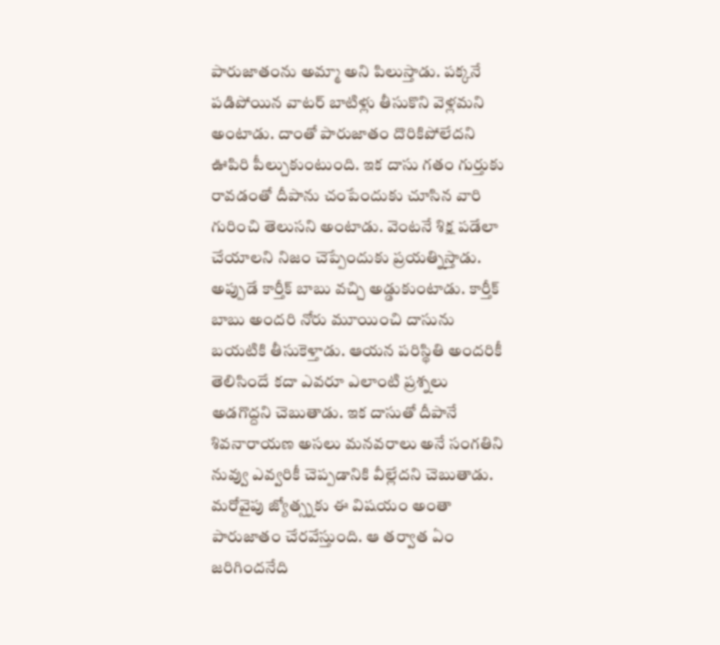పారుజాతంను అమ్మా అని పిలుస్తాడు. పక్కనే పడిపోయిన వాటర్ బాటిళ్లు తీసుకొని వెళ్లమని అంటాడు. దాంతో పారుజాతం దొరికిపోలేదని ఊపిరి పీల్చుకుంటుంది. ఇక దాసు గతం గుర్తుకు రావడంతో దీపాను చంపేందుకు చూసిన వారి గురించి తెలుసని అంటాడు. వెంటనే శిక్ష పడేలా చేయాలని నిజం చెప్పేందుకు ప్రయత్నిస్తాడు. అప్పుడే కార్తీక్ బాబు వచ్చి అడ్డుకుంటాడు. కార్తీక్ బాబు అందరి నోరు మూయించి దాసును బయటికి తీసుకెళ్తాడు. ఆయన పరిస్థితి అందరికీ తెలిసిందే కదా ఎవరూ ఎలాంటి ప్రశ్నలు అడగొద్దని చెబుతాడు. ఇక దాసుతో దీపానే శివనారాయణ అసలు మనవరాలు అనే సంగతిని నువ్వు ఎవ్వరికీ చెప్పడానికి వీల్లేదని చెబుతాడు. మరోవైపు జ్యోత్స్నకు ఈ విషయం అంతా పారుజాతం చేరవేస్తుంది. ఆ తర్వాత ఏం జరిగిందనేది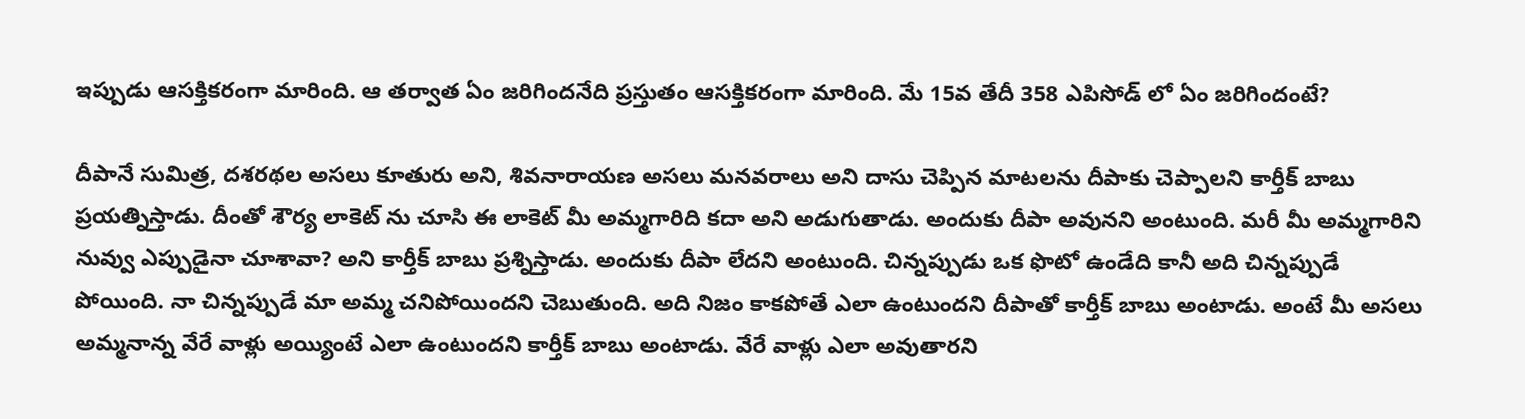ఇప్పుడు ఆసక్తికరంగా మారింది. ఆ తర్వాత ఏం జరిగిందనేది ప్రస్తుతం ఆసక్తికరంగా మారింది. మే 15వ తేదీ 358 ఎపిసోడ్ లో ఏం జరిగిందంటే?

దీపానే సుమిత్ర, దశరథల అసలు కూతురు అని, శివనారాయణ అసలు మనవరాలు అని దాసు చెప్పిన మాటలను దీపాకు చెప్పాలని కార్తీక్ బాబు ప్రయత్నిస్తాడు. దీంతో శౌర్య లాకెట్ ను చూసి ఈ లాకెట్ మీ అమ్మగారిది కదా అని అడుగుతాడు. అందుకు దీపా అవునని అంటుంది. మరీ మీ అమ్మగారిని నువ్వు ఎప్పుడైనా చూశావా? అని కార్తీక్ బాబు ప్రశ్నిస్తాడు. అందుకు దీపా లేదని అంటుంది. చిన్నప్పుడు ఒక ఫొటో ఉండేది కానీ అది చిన్నప్పుడే పోయింది. నా చిన్నప్పుడే మా అమ్మ చనిపోయిందని చెబుతుంది. అది నిజం కాకపోతే ఎలా ఉంటుందని దీపాతో కార్తీక్ బాబు అంటాడు. అంటే మీ అసలు అమ్మనాన్న వేరే వాళ్లు అయ్యింటే ఎలా ఉంటుందని కార్తీక్ బాబు అంటాడు. వేరే వాళ్లు ఎలా అవుతారని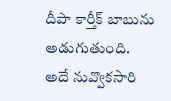దీపా కార్తీక్ బాబును అడుగుతుంది.
అదే నువ్వొకసారి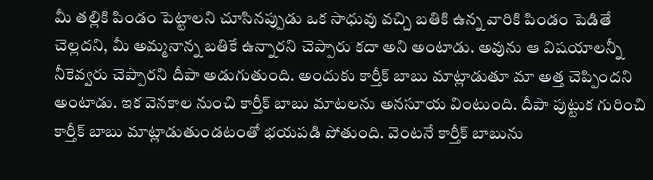మీ తల్లికి పిండం పెట్టాలని చూసినప్పుడు ఒక సాధువు వచ్చి బతికి ఉన్న వారికి పిండం పెడితే చెల్లదని, మీ అమ్మనాన్న బతికే ఉన్నారని చెప్పారు కదా అని అంటాడు. అవును ఆ విషయాలన్నీ నీకెవ్వరు చెప్పారని దీపా అడుగుతుంది. అందుకు కార్తీక్ బాబు మాట్లాడుతూ మా అత్త చెప్పిందని అంటాడు. ఇక వెనకాల నుంచి కార్తీక్ బాబు మాటలను అనసూయ వింటుంది. దీపా పుట్టుక గురించి కార్తీక్ బాబు మాట్లాడుతుండటంతో భయపడి పోతుంది. వెంటనే కార్తీక్ బాబును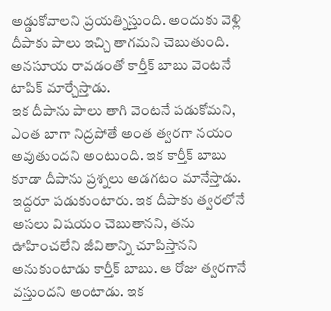అడ్డుకోవాలని ప్రయత్నిస్తుంది. అందుకు వెళ్లి దీపాకు పాలు ఇచ్చి తాగమని చెబుతుంది. అనసూయ రావడంతో కార్తీక్ బాబు వెంటనే టాపిక్ మార్చేస్తాడు.
ఇక దీపాను పాలు తాగి వెంటనే పడుకోమని, ఎంత బాగా నిద్రపోతే అంత త్వరగా నయం అవుతుందని అంటుంది. ఇక కార్తీక్ బాబు కూడా దీపాను ప్రశ్నలు అడగటం మానేస్తాడు. ఇద్దరూ పడుకుంటారు. ఇక దీపాకు త్వరలోనే అసలు విషయం చెబుతానని, తను ఊహించలేని జీవితాన్ని చూపిస్తానని అనుకుంటాడు కార్తీక్ బాబు. ఆ రోజు త్వరగానే వస్తుందని అంటాడు. ఇక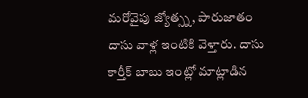మరోవైపు జ్యోత్స్న, పారుజాతం దాసు వాళ్ల ఇంటికి వెళ్తారు. దాసు కార్తీక్ బాబు ఇంట్లో మాట్లాడిన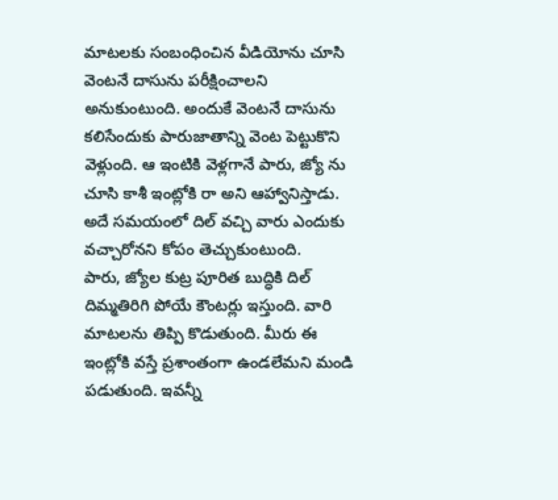మాటలకు సంబంధించిన వీడియోను చూసి వెంటనే దాసును పరీక్షించాలని అనుకుంటుంది. అందుకే వెంటనే దాసును కలిసేందుకు పారుజాతాన్ని వెంట పెట్టుకొని వెళ్లుంది. ఆ ఇంటికి వెళ్లగానే పారు, జ్యో ను చూసి కాశీ ఇంట్లోకి రా అని ఆహ్వానిస్తాడు. అదే సమయంలో దిల్ వచ్చి వారు ఎందుకు వచ్చారోనని కోపం తెచ్చుకుంటుంది.
పారు, జ్యోల కుట్ర పూరిత బుద్ధికి దిల్ దిమ్మతిరిగి పోయే కౌంటర్లు ఇస్తుంది. వారి మాటలను తిప్పి కొడుతుంది. మీరు ఈ ఇంట్లోకి వస్తే ప్రశాంతంగా ఉండలేమని మండి పడుతుంది. ఇవన్నీ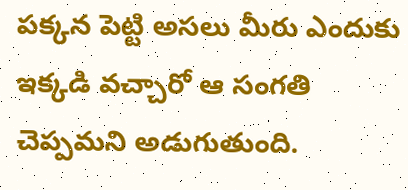పక్కన పెట్టి అసలు మీరు ఎందుకు ఇక్కడి వచ్చారో ఆ సంగతి చెప్పమని అడుగుతుంది.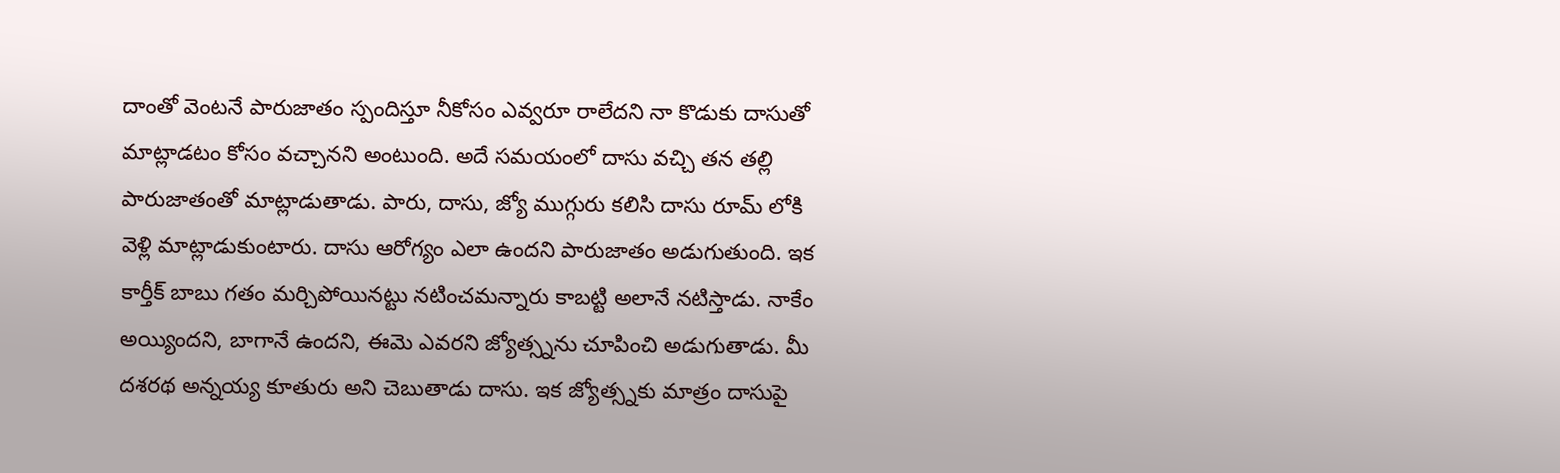దాంతో వెంటనే పారుజాతం స్పందిస్తూ నీకోసం ఎవ్వరూ రాలేదని నా కొడుకు దాసుతో మాట్లాడటం కోసం వచ్చానని అంటుంది. అదే సమయంలో దాసు వచ్చి తన తల్లి పారుజాతంతో మాట్లాడుతాడు. పారు, దాసు, జ్యో ముగ్గురు కలిసి దాసు రూమ్ లోకి వెళ్లి మాట్లాడుకుంటారు. దాసు ఆరోగ్యం ఎలా ఉందని పారుజాతం అడుగుతుంది. ఇక కార్తీక్ బాబు గతం మర్చిపోయినట్టు నటించమన్నారు కాబట్టి అలానే నటిస్తాడు. నాకేం అయ్యిందని, బాగానే ఉందని, ఈమె ఎవరని జ్యోత్స్నను చూపించి అడుగుతాడు. మీ దశరథ అన్నయ్య కూతురు అని చెబుతాడు దాసు. ఇక జ్యోత్స్నకు మాత్రం దాసుపై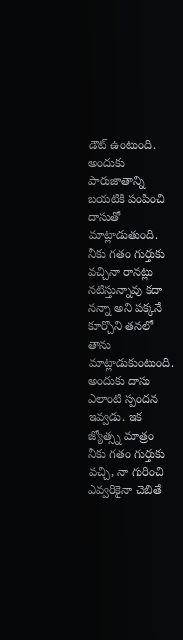డౌట్ ఉంటుంది.
అందుకు పారుజాతాన్ని బయటికి పంపించి దాసుతో మాట్లాడుతుంది. నీకు గతం గుర్తుకు వచ్చినా రానట్లు నటిస్తున్నావు కదా నన్నా అని పక్కనే కూర్చొని తనలో తాను మాట్లాడుకుంటుంది. అందుకు దాసు ఎలాంటి స్పందన ఇవ్వడు. ఇక జ్యోత్స్న మాత్రం నీకు గతం గుర్తుకు వచ్చి, నా గురించి ఎవ్వరికైనా చెబితే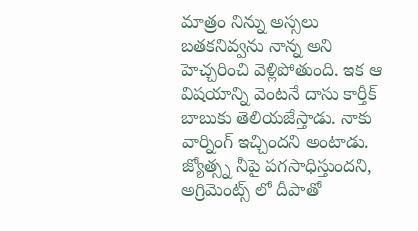మాత్రం నిన్ను అస్సలు బతకనివ్వను నాన్న అని హెచ్చరించి వెళ్లిపోతుంది. ఇక ఆ విషయాన్ని వెంటనే దాసు కార్తీక్ బాబుకు తెలియజేస్తాడు. నాకు వార్నింగ్ ఇచ్చిందని అంటాడు. జ్యోత్స్న నీపై పగసాధిస్తుందని, అగ్రిమెంట్స్ లో దీపాతో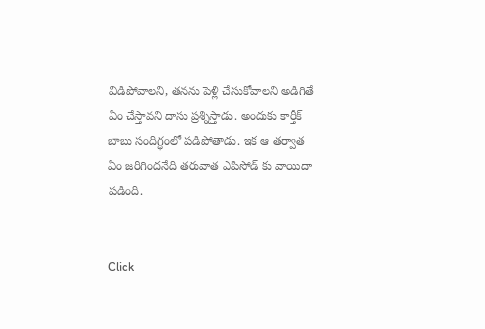విడిపోవాలని, తనను పెళ్లి చేసుకోవాలని అడిగితే ఏం చేస్తావని దాసు ప్రశ్నిస్తాడు. అందుకు కార్తీక్ బాబు సందిగ్ధంలో పడిపోతాడు. ఇక ఆ తర్వాత ఏం జరిగిందనేది తరువాత ఎపిసోడ్ కు వాయిదా పడింది.


Click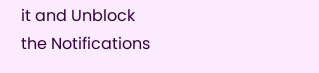it and Unblock the Notifications